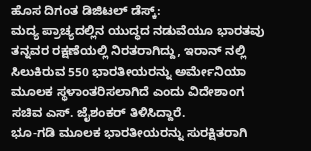ಹೊಸ ದಿಗಂತ ಡಿಜಿಟಲ್ ಡೆಸ್ಕ್:
ಮದ್ಯ ಪ್ರಾಚ್ಯದಲ್ಲಿನ ಯುದ್ಧದ ನಡುವೆಯೂ ಭಾರತವು ತನ್ನವರ ರಕ್ಷಣೆಯಲ್ಲಿ ನಿರತರಾಗಿದ್ದು, ಇರಾನ್ ನಲ್ಲಿ ಸಿಲುಕಿರುವ 550 ಭಾರತೀಯರನ್ನು ಅರ್ಮೇನಿಯಾ ಮೂಲಕ ಸ್ಥಳಾಂತರಿಸಲಾಗಿದೆ ಎಂದು ವಿದೇಶಾಂಗ ಸಚಿವ ಎಸ್. ಜೈಶಂಕರ್ ತಿಳಿಸಿದ್ದಾರೆ.
ಭೂ-ಗಡಿ ಮೂಲಕ ಭಾರತೀಯರನ್ನು ಸುರಕ್ಷಿತರಾಗಿ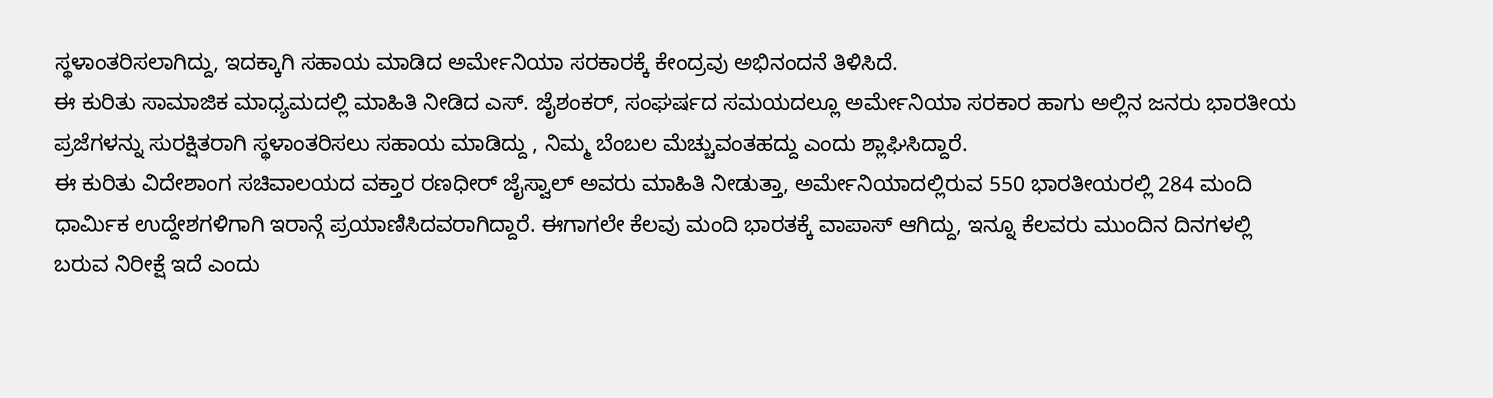ಸ್ಥಳಾಂತರಿಸಲಾಗಿದ್ದು, ಇದಕ್ಕಾಗಿ ಸಹಾಯ ಮಾಡಿದ ಅರ್ಮೇನಿಯಾ ಸರಕಾರಕ್ಕೆ ಕೇಂದ್ರವು ಅಭಿನಂದನೆ ತಿಳಿಸಿದೆ.
ಈ ಕುರಿತು ಸಾಮಾಜಿಕ ಮಾಧ್ಯಮದಲ್ಲಿ ಮಾಹಿತಿ ನೀಡಿದ ಎಸ್. ಜೈಶಂಕರ್, ಸಂಘರ್ಷದ ಸಮಯದಲ್ಲೂ ಅರ್ಮೇನಿಯಾ ಸರಕಾರ ಹಾಗು ಅಲ್ಲಿನ ಜನರು ಭಾರತೀಯ ಪ್ರಜೆಗಳನ್ನು ಸುರಕ್ಷಿತರಾಗಿ ಸ್ಥಳಾಂತರಿಸಲು ಸಹಾಯ ಮಾಡಿದ್ದು , ನಿಮ್ಮ ಬೆಂಬಲ ಮೆಚ್ಚುವಂತಹದ್ದು ಎಂದು ಶ್ಲಾಘಿಸಿದ್ದಾರೆ.
ಈ ಕುರಿತು ವಿದೇಶಾಂಗ ಸಚಿವಾಲಯದ ವಕ್ತಾರ ರಣಧೀರ್ ಜೈಸ್ವಾಲ್ ಅವರು ಮಾಹಿತಿ ನೀಡುತ್ತಾ, ಅರ್ಮೇನಿಯಾದಲ್ಲಿರುವ 550 ಭಾರತೀಯರಲ್ಲಿ 284 ಮಂದಿ ಧಾರ್ಮಿಕ ಉದ್ದೇಶಗಳಿಗಾಗಿ ಇರಾನ್ಗೆ ಪ್ರಯಾಣಿಸಿದವರಾಗಿದ್ದಾರೆ. ಈಗಾಗಲೇ ಕೆಲವು ಮಂದಿ ಭಾರತಕ್ಕೆ ವಾಪಾಸ್ ಆಗಿದ್ದು, ಇನ್ನೂ ಕೆಲವರು ಮುಂದಿನ ದಿನಗಳಲ್ಲಿ ಬರುವ ನಿರೀಕ್ಷೆ ಇದೆ ಎಂದು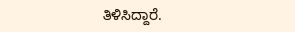ತಿಳಿಸಿದ್ದಾರೆ.